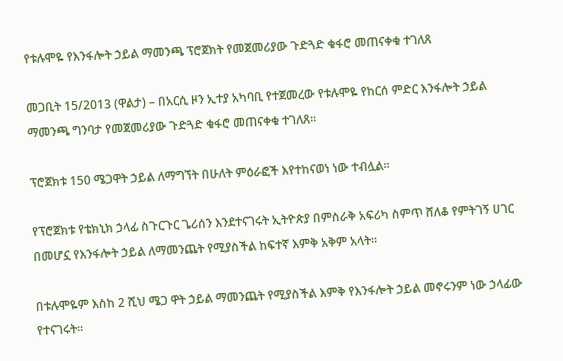የቱሉሞዬ የእንፋሎት ኃይል ማመንጫ ፕሮጀክት የመጀመሪያው ጉድጓድ ቁፋሮ መጠናቀቁ ተገለጸ

መጋቢት 15/2013 (ዋልታ) – በአርሲ ዞን ኢተያ አካባቢ የተጀመረው የቱሉሞዬ የከርሰ ምድር እንፋሎት ኃይል ማመንጫ ግንባታ የመጀመሪያው ጉድጓድ ቁፋሮ መጠናቀቁ ተገለጸ፡፡

ፕሮጀክቱ 150 ሜጋዋት ኃይል ለማግኘት በሁለት ምዕራፎች እየተከናወነ ነው ተብሏል፡፡

የፕሮጀክቱ የቴክኒክ ኃላፊ ስጉርጉር ጌሪሰን እንደተናገሩት ኢትዮጵያ በምስራቅ አፍሪካ ስምጥ ሸለቆ የምትገኝ ሀገር በመሆኗ የእንፋሎት ኃይል ለማመንጨት የሚያስችል ከፍተኛ እምቅ አቅም አላት፡፡

በቱሉሞዬም እስከ 2 ሺህ ሜጋ ዋት ኃይል ማመንጨት የሚያስችል እምቅ የእንፋሎት ኃይል መኖሩንም ነው ኃላፊው የተናገሩት፡፡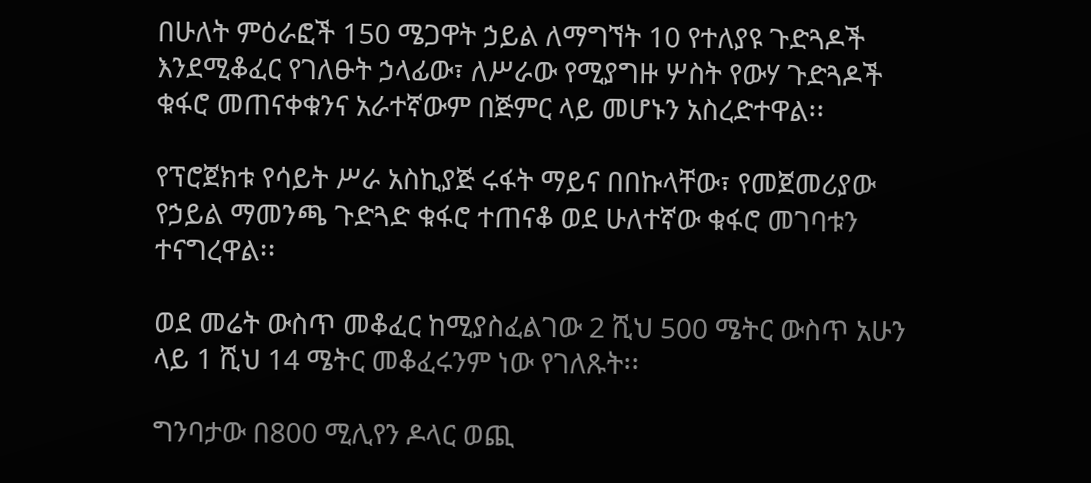በሁለት ምዕራፎች 150 ሜጋዋት ኃይል ለማግኘት 10 የተለያዩ ጉድጓዶች እንደሚቆፈር የገለፁት ኃላፊው፣ ለሥራው የሚያግዙ ሦስት የውሃ ጉድጓዶች ቁፋሮ መጠናቀቁንና አራተኛውም በጅምር ላይ መሆኑን አስረድተዋል፡፡

የፕሮጀክቱ የሳይት ሥራ አስኪያጅ ሩፋት ማይና በበኩላቸው፣ የመጀመሪያው የኃይል ማመንጫ ጉድጓድ ቁፋሮ ተጠናቆ ወደ ሁለተኛው ቁፋሮ መገባቱን ተናግረዋል፡፡

ወደ መሬት ውስጥ መቆፈር ከሚያስፈልገው 2 ሺህ 500 ሜትር ውስጥ አሁን ላይ 1 ሺህ 14 ሜትር መቆፈሩንም ነው የገለጹት፡፡

ግንባታው በ800 ሚሊየን ዶላር ወጪ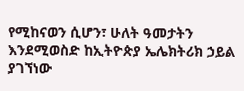የሚከናወን ሲሆን፣ ሁለት ዓመታትን እንደሚወስድ ከኢትዮጵያ ኤሌክትሪክ ኃይል ያገኘነው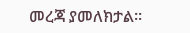መረጃ ያመለክታል፡፡